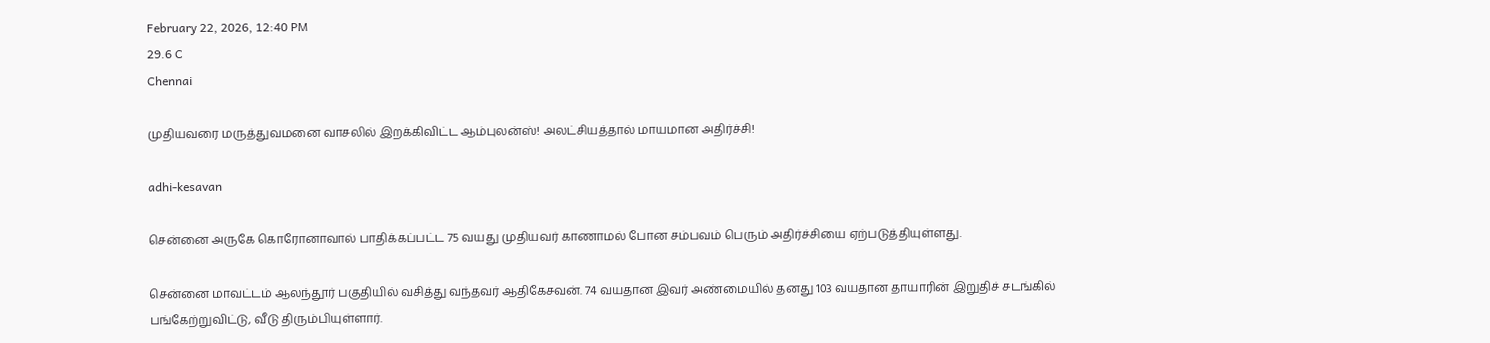February 22, 2026, 12:40 PM
29.6 C
Chennai

முதியவரை மருத்துவமனை வாசலில் இறக்கிவிட்ட ஆம்புலன்ஸ்! அலட்சியத்தால் மாயமான அதிர்ச்சி!

adhi-kesavan

சென்னை அருகே கொரோனாவால் பாதிக்கப்பட்ட 75 வயது முதியவர் காணாமல் போன சம்பவம் பெரும் அதிர்ச்சியை ஏற்படுத்தியுள்ளது.

சென்னை மாவட்டம் ஆலந்தூர் பகுதியில் வசித்து வந்தவர் ஆதிகேசவன். 74 வயதான இவர் அண்மையில் தனது 103 வயதான தாயாரின் இறுதிச் சடங்கில் பங்கேற்றுவிட்டு, வீடு திரும்பியுள்ளார்.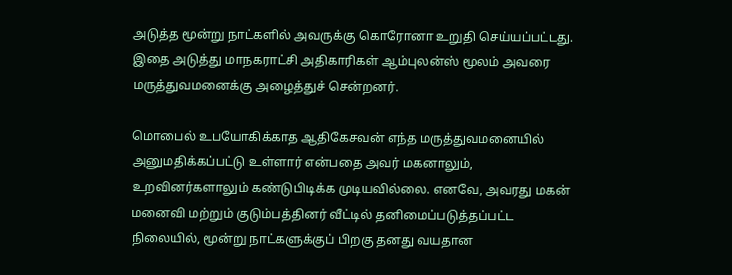அடுத்த மூன்று நாட்களில் அவருக்கு கொரோனா உறுதி செய்யப்பட்டது. இதை அடுத்து மாநகராட்சி அதிகாரிகள் ஆம்புலன்ஸ் மூலம் அவரை மருத்துவமனைக்கு அழைத்துச் சென்றனர்.

மொபைல் உபயோகிக்காத ஆதிகேசவன் எந்த மருத்துவமனையில் அனுமதிக்கப்பட்டு உள்ளார் என்பதை அவர் மகனாலும், உறவினர்களாலும் கண்டுபிடிக்க முடியவில்லை. எனவே, அவரது மகன் மனைவி மற்றும் குடும்பத்தினர் வீட்டில் தனிமைப்படுத்தப்பட்ட நிலையில், மூன்று நாட்களுக்குப் பிறகு தனது வயதான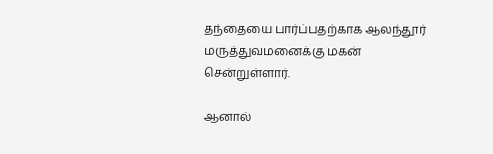தந்தையை பார்ப்பதற்காக ஆலந்தூர் மருத்துவமனைக்கு மகன் சென்றுள்ளார்.

ஆனால்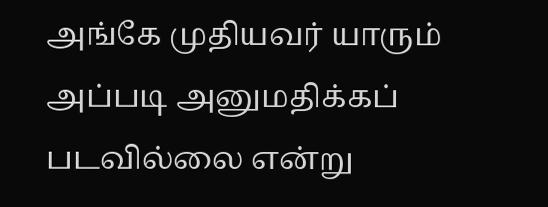அங்கே முதியவர் யாரும் அப்படி அனுமதிக்கப் படவில்லை என்று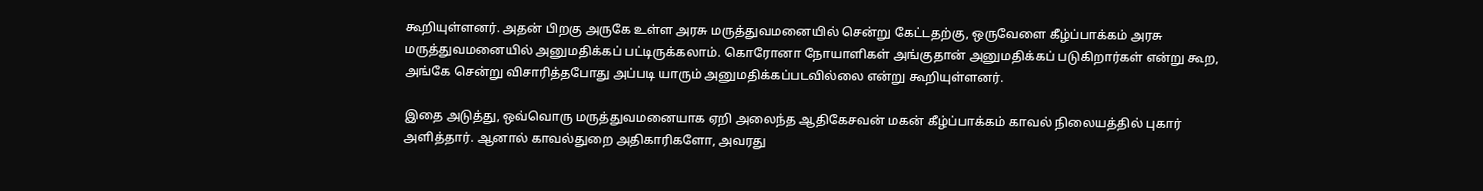கூறியுள்ளனர். அதன் பிறகு அருகே உள்ள அரசு மருத்துவமனையில் சென்று கேட்டதற்கு, ஒருவேளை கீழ்ப்பாக்கம் அரசு மருத்துவமனையில் அனுமதிக்கப் பட்டிருக்கலாம். கொரோனா நோயாளிகள் அங்குதான் அனுமதிக்கப் படுகிறார்கள் என்று கூற, அங்கே சென்று விசாரித்தபோது அப்படி யாரும் அனுமதிக்கப்படவில்லை என்று கூறியுள்ளனர்.

இதை அடுத்து, ஒவ்வொரு மருத்துவமனையாக ஏறி அலைந்த ஆதிகேசவன் மகன் கீழ்ப்பாக்கம் காவல் நிலையத்தில் புகார் அளித்தார். ஆனால் காவல்துறை அதிகாரிகளோ, அவரது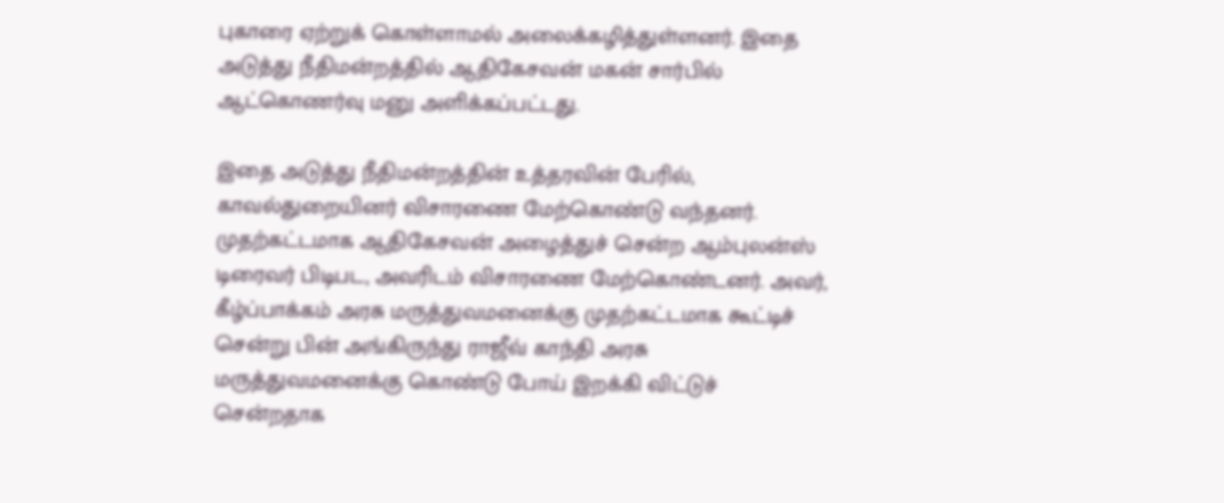புகாரை ஏற்றுக் கொள்ளாமல் அலைக்கழித்துள்ளனர். இதை அடுத்து நீதிமன்றத்தில் ஆதிகேசவன் மகன் சார்பில் ஆட்கொணர்வு மனு அளிக்கப்பட்டது.

இதை அடுத்து நீதிமன்றத்தின் உத்தரவின் பேரில், காவல்துறையினர் விசாரணை மேற்கொண்டு வந்தனர். முதற்கட்டமாக ஆதிகேசவன் அழைத்துச் சென்ற ஆம்புலன்ஸ் டிரைவர் பிடிபட, அவரிடம் விசாரணை மேற்கொண்டனர். அவர், கீழ்ப்பாக்கம் அரசு மருத்துவமனைக்கு முதற்கட்டமாக கூட்டிச் சென்று பின் அங்கிருந்து ராஜீவ் காந்தி அரசு மருத்துவமனைக்கு கொண்டு போய் இறக்கி விட்டுச் சென்றதாக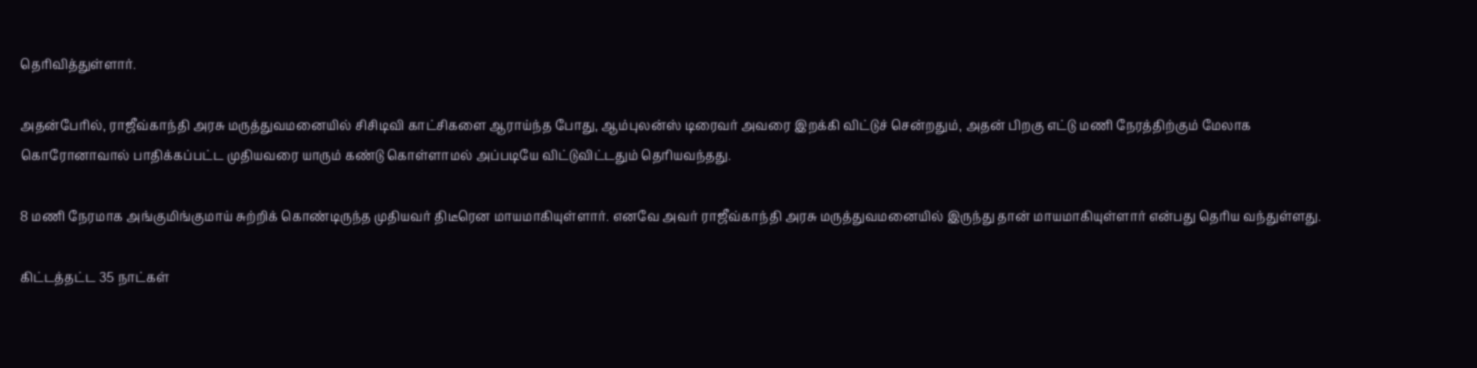தெரிவித்துள்ளார்.

அதன்பேரில், ராஜீவ்காந்தி அரசு மருத்துவமனையில் சிசிடிவி காட்சிகளை ஆராய்ந்த போது, ஆம்புலன்ஸ் டிரைவர் அவரை இறக்கி விட்டுச் சென்றதும், அதன் பிறகு எட்டு மணி நேரத்திற்கும் மேலாக கொரோனாவால் பாதிக்கப்பட்ட முதியவரை யாரும் கண்டு கொள்ளாமல் அப்படியே விட்டுவிட்டதும் தெரியவந்தது.

8 மணி நேரமாக அங்குமிங்குமாய் சுற்றிக் கொண்டிருந்த முதியவர் திடீரென மாயமாகியுள்ளார். எனவே அவர் ராஜீவ்காந்தி அரசு மருத்துவமனையில் இருந்து தான் மாயமாகியுள்ளார் என்பது தெரிய வந்துள்ளது.

கிட்டத்தட்ட 35 நாட்கள்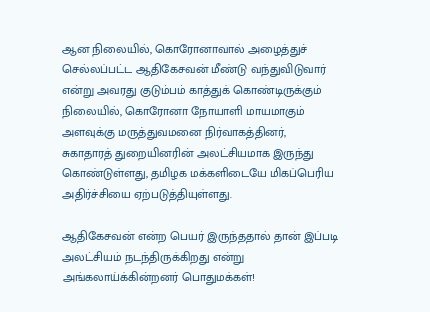ஆன நிலையில், கொரோனாவால் அழைத்துச் செல்லப்பட்ட ஆதிகேசவன் மீண்டு வந்துவிடுவார் என்று அவரது குடும்பம் காத்துக் கொண்டிருக்கும் நிலையில், கொரோனா நோயாளி மாயமாகும் அளவுக்கு மருத்துவமனை நிர்வாகத்தினர், சுகாதாரத் துறையினரின் அலட்சியமாக இருந்து கொண்டுள்ளது, தமிழக மக்களிடையே மிகப்பெரிய அதிர்ச்சியை ஏற்படுத்தியுள்ளது.

ஆதிகேசவன் என்ற பெயர் இருந்ததால் தான் இப்படி அலட்சியம் நடந்திருக்கிறது என்று அங்கலாய்க்கின்றனர் பொதுமக்கள்!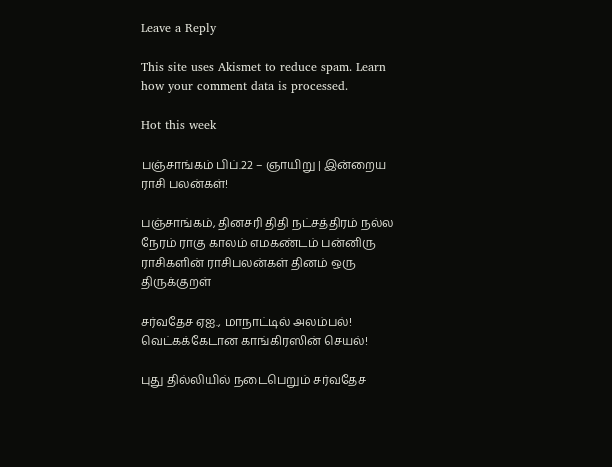Leave a Reply

This site uses Akismet to reduce spam. Learn how your comment data is processed.

Hot this week

பஞ்சாங்கம் பிப்.22 – ஞாயிறு | இன்றைய ராசி பலன்கள்!

பஞ்சாங்கம், தினசரி திதி நட்சத்திரம் நல்ல நேரம் ராகு காலம் எமகண்டம் பன்னிரு ராசிகளின் ராசிபலன்கள் தினம் ஒரு திருக்குறள்

சர்வதேச ஏஐ., மாநாட்டில் அலம்பல்! வெட்கக்கேடான காங்கிரஸின் செயல்!

புது தில்லியில் நடைபெறும் சர்வதேச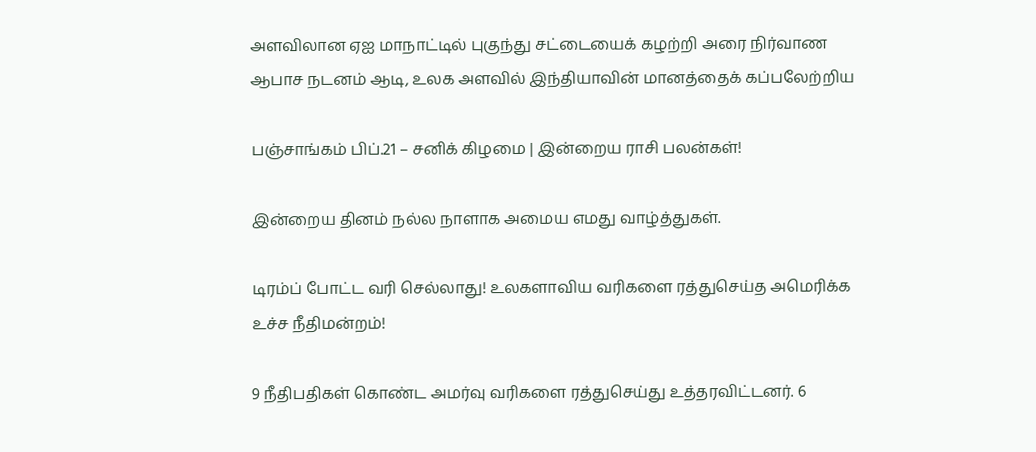அளவிலான ஏஐ மாநாட்டில் புகுந்து சட்டையைக் கழற்றி அரை நிர்வாண ஆபாச நடனம் ஆடி, உலக அளவில் இந்தியாவின் மானத்தைக் கப்பலேற்றிய

பஞ்சாங்கம் பிப்.21 – சனிக் கிழமை | இன்றைய ராசி பலன்கள்!

இன்றைய தினம் நல்ல நாளாக அமைய எமது வாழ்த்துகள்.

டிரம்ப் போட்ட வரி செல்லாது! உலகளாவிய வரிகளை ரத்துசெய்த அமெரிக்க உச்ச நீதிமன்றம்!

9 நீதிபதிகள் கொண்ட அமர்வு வரிகளை ரத்துசெய்து உத்தரவிட்டனர். 6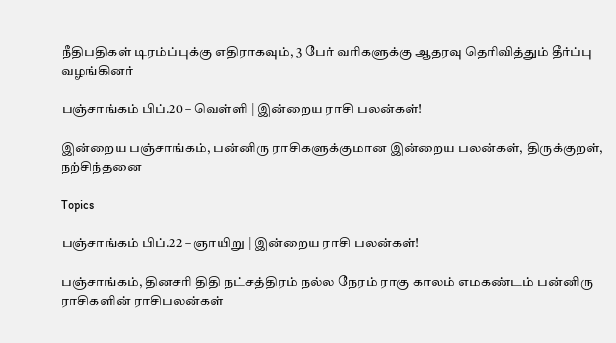நீதிபதிகள் டிரம்ப்புக்கு எதிராகவும், 3 பேர் வரிகளுக்கு ஆதரவு தெரிவித்தும் தீர்ப்பு வழங்கினர்

பஞ்சாங்கம் பிப்.20 – வெள்ளி | இன்றைய ராசி பலன்கள்!

இன்றைய பஞ்சாங்கம், பன்னிரு ராசிகளுக்குமான இன்றைய பலன்கள், திருக்குறள், நற்சிந்தனை

Topics

பஞ்சாங்கம் பிப்.22 – ஞாயிறு | இன்றைய ராசி பலன்கள்!

பஞ்சாங்கம், தினசரி திதி நட்சத்திரம் நல்ல நேரம் ராகு காலம் எமகண்டம் பன்னிரு ராசிகளின் ராசிபலன்கள்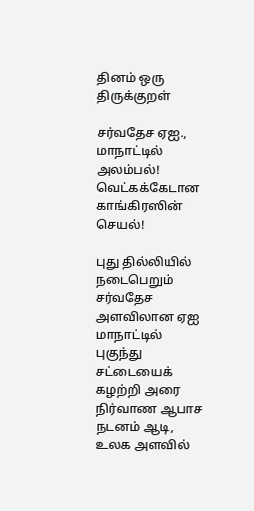தினம் ஒரு திருக்குறள்

சர்வதேச ஏஐ., மாநாட்டில் அலம்பல்! வெட்கக்கேடான காங்கிரஸின் செயல்!

புது தில்லியில் நடைபெறும் சர்வதேச அளவிலான ஏஐ மாநாட்டில் புகுந்து சட்டையைக் கழற்றி அரை நிர்வாண ஆபாச நடனம் ஆடி, உலக அளவில்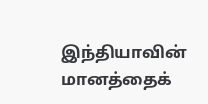இந்தியாவின் மானத்தைக்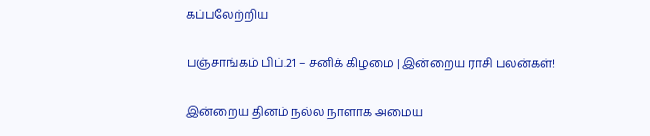கப்பலேற்றிய

பஞ்சாங்கம் பிப்.21 – சனிக் கிழமை | இன்றைய ராசி பலன்கள்!

இன்றைய தினம் நல்ல நாளாக அமைய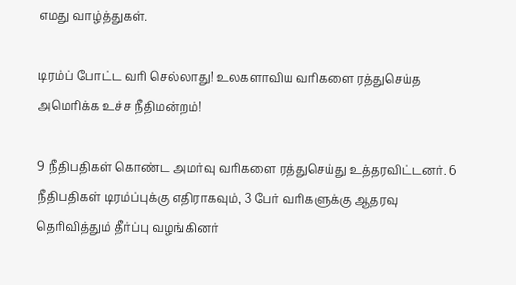எமது வாழ்த்துகள்.

டிரம்ப் போட்ட வரி செல்லாது! உலகளாவிய வரிகளை ரத்துசெய்த அமெரிக்க உச்ச நீதிமன்றம்!

9 நீதிபதிகள் கொண்ட அமர்வு வரிகளை ரத்துசெய்து உத்தரவிட்டனர். 6 நீதிபதிகள் டிரம்ப்புக்கு எதிராகவும், 3 பேர் வரிகளுக்கு ஆதரவு தெரிவித்தும் தீர்ப்பு வழங்கினர்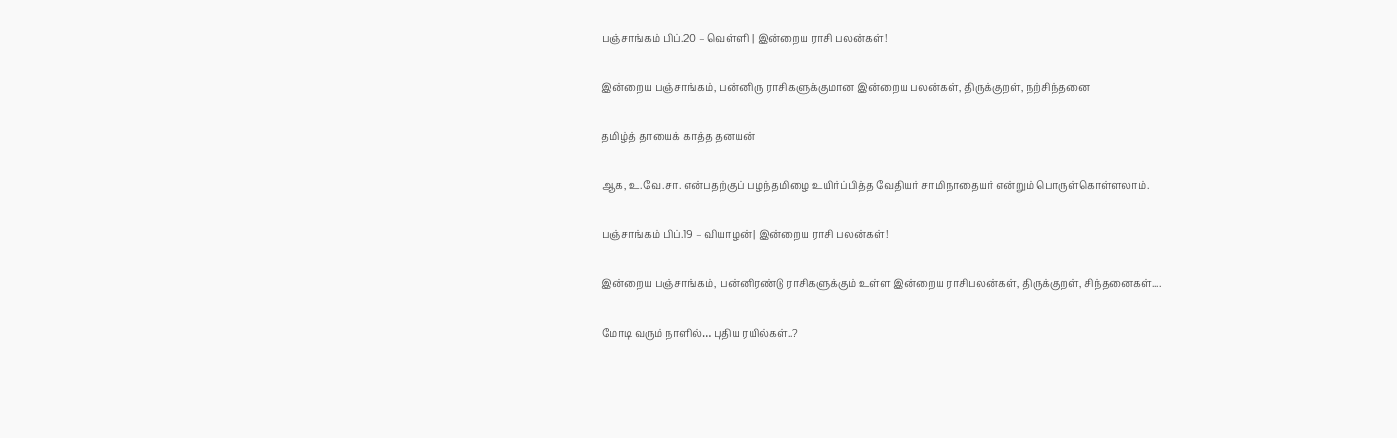பஞ்சாங்கம் பிப்.20 – வெள்ளி | இன்றைய ராசி பலன்கள்!

இன்றைய பஞ்சாங்கம், பன்னிரு ராசிகளுக்குமான இன்றைய பலன்கள், திருக்குறள், நற்சிந்தனை

தமிழ்த் தாயைக் காத்த தனயன்

ஆக, உ.வே.சா. என்பதற்குப் பழந்தமிழை உயிர்ப்பித்த வேதியர் சாமிநாதையர் என்றும் பொருள்கொள்ளலாம்.

பஞ்சாங்கம் பிப்.19 – வியாழன்| இன்றைய ராசி பலன்கள்!

இன்றைய பஞ்சாங்கம், பன்னிரண்டு ராசிகளுக்கும் உள்ள இன்றைய ராசிபலன்கள், திருக்குறள், சிந்தனைகள்....

மோடி வரும் நாளில்… புதிய ரயில்கள்..?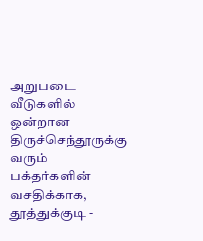அறுபடை வீடுகளில் ஒன்றான திருச்செந்தூருக்கு வரும் பக்தர்களின் வசதிக்காக, தூத்துக்குடி -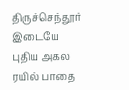திருச்செந்தூர் இடையே புதிய அகல ரயில் பாதை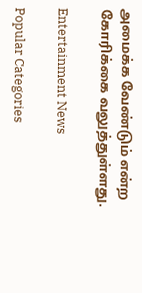அமைக்க வேண்டும் என்ற கோரிக்கை வலுத்துள்ளது.

Entertainment News

Popular Categories